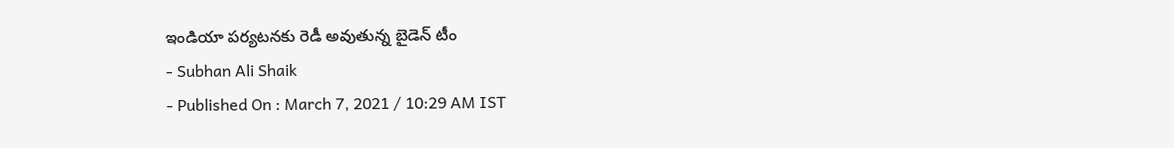ఇండియా పర్యటనకు రెడీ అవుతున్న బైడెన్ టీం
- Subhan Ali Shaik
- Published On : March 7, 2021 / 10:29 AM IST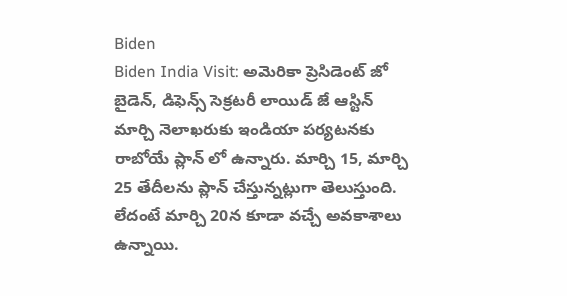Biden
Biden India Visit: అమెరికా ప్రెసిడెంట్ జో బైడెన్, డిఫెన్స్ సెక్రటరీ లాయిడ్ జే ఆస్టిన్ మార్చి నెలాఖరుకు ఇండియా పర్యటనకు రాబోయే ప్లాన్ లో ఉన్నారు. మార్చి 15, మార్చి 25 తేదీలను ప్లాన్ చేస్తున్నట్లుగా తెలుస్తుంది. లేదంటే మార్చి 20న కూడా వచ్చే అవకాశాలు ఉన్నాయి.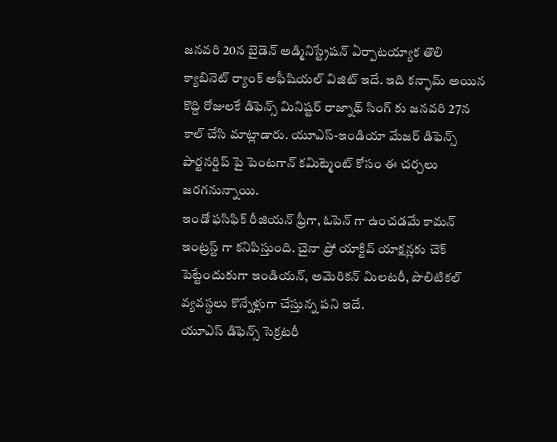జనవరి 20న బైడెన్ అడ్మినిస్ట్రేషన్ ఏర్పాటయ్యాక తొలి క్యాబినెట్ ర్యాంక్ అఫీషియల్ విజిట్ ఇదే. ఇది కన్ఫామ్ అయిన కొద్ది రోజులకే డిఫెన్స్ మినిష్టర్ రాజ్నాథ్ సింగ్ కు జనవరి 27న కాల్ చేసి మాట్లాడారు. యూఎస్-ఇండియా మేజర్ డిఫెన్స్ పార్టనర్షిప్ పై పెంటగాన్ కమిట్మెంట్ కోసం ఈ చర్చలు జరగనున్నాయి.
ఇండో ఫసిఫిక్ రీజియన్ ఫ్రీగా, ఓపెన్ గా ఉంచడమే కామన్ ఇంట్రస్ట్ గా కనిపిస్తుంది. చైనా ప్రో యాక్టివ్ యాక్షన్లకు చెక్ పెట్టేందుకుగా ఇండియన్, అమెరికన్ మిలటరీ, పొలిటికల్ వ్యవస్థలు కొన్నేళ్లుగా చేస్తున్న పని ఇదే.
యూఎస్ డిఫెన్స్ సెక్రటరీ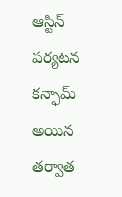ఆస్టిన్ పర్యటన కన్ఫామ్ అయిన తర్వాత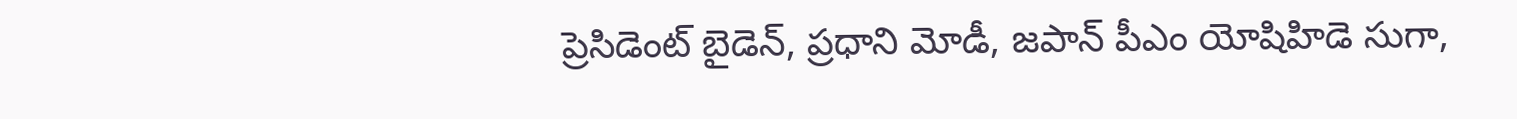ప్రెసిడెంట్ బైడెన్, ప్రధాని మోడీ, జపాన్ పీఎం యోషిహిడె సుగా,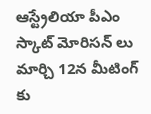ఆస్ట్రేలియా పీఎం స్కాట్ మోరిసన్ లు మార్చి 12న మీటింగ్ కు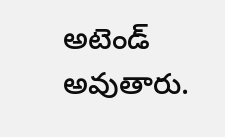అటెండ్ అవుతారు.